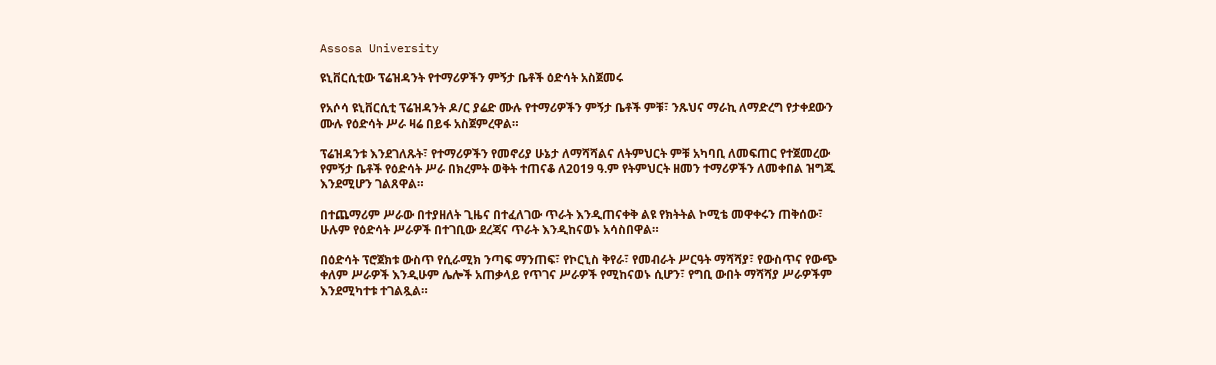Assosa University

ዩኒቨርሲቲው ፕሬዝዳንት የተማሪዎችን ምኝታ ቤቶች ዕድሳት አስጀመሩ

የአሶሳ ዩኒቨርሲቲ ፕሬዝዳንት ዶ/ር ያሬድ ሙሉ የተማሪዎችን ምኝታ ቤቶች ምቹ፣ ንጹህና ማራኪ ለማድረግ የታቀደውን ሙሉ የዕድሳት ሥራ ዛሬ በይፋ አስጀምረዋል።

ፕሬዝዳንቱ እንደገለጹት፣ የተማሪዎችን የመኖሪያ ሁኔታ ለማሻሻልና ለትምህርት ምቹ አካባቢ ለመፍጠር የተጀመረው የምኝታ ቤቶች የዕድሳት ሥራ በክረምት ወቅት ተጠናቆ ለ2019 ዓ.ም የትምህርት ዘመን ተማሪዎችን ለመቀበል ዝግጁ እንደሚሆን ገልጸዋል።

በተጨማሪም ሥራው በተያዘለት ጊዜና በተፈለገው ጥራት እንዲጠናቀቅ ልዩ የክትትል ኮሚቴ መዋቀሩን ጠቅሰው፣ ሁሉም የዕድሳት ሥራዎች በተገቢው ደረጃና ጥራት እንዲከናወኑ አሳስበዋል።

በዕድሳት ፕሮጀክቱ ውስጥ የሲራሚክ ንጣፍ ማንጠፍ፣ የኮርኒስ ቅየራ፣ የመብራት ሥርዓት ማሻሻያ፣ የውስጥና የውጭ ቀለም ሥራዎች እንዲሁም ሌሎች አጠቃላይ የጥገና ሥራዎች የሚከናወኑ ሲሆን፣ የግቢ ውበት ማሻሻያ ሥራዎችም እንደሚካተቱ ተገልጿል።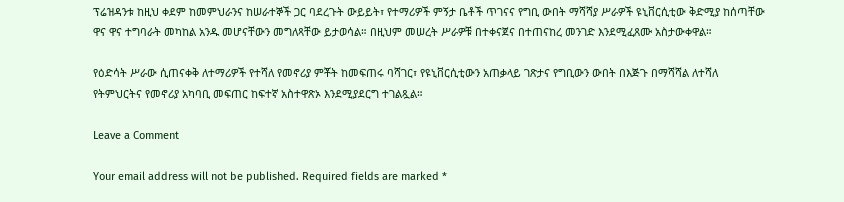ፕሬዝዳንቱ ከዚህ ቀደም ከመምህራንና ከሠራተኞች ጋር ባደረጉት ውይይት፣ የተማሪዎች ምኝታ ቤቶች ጥገናና የግቢ ውበት ማሻሻያ ሥራዎች ዩኒቨርሲቲው ቅድሚያ ከሰጣቸው ዋና ዋና ተግባራት መካከል አንዱ መሆናቸውን መግለጻቸው ይታወሳል። በዚህም መሠረት ሥራዎቹ በተቀናጀና በተጠናከረ መንገድ እንደሚፈጸሙ አስታውቀዋል።

የዕድሳት ሥራው ሲጠናቀቅ ለተማሪዎች የተሻለ የመኖሪያ ምቾት ከመፍጠሩ ባሻገር፣ የዩኒቨርሲቲውን አጠቃላይ ገጽታና የግቢውን ውበት በእጅጉ በማሻሻል ለተሻለ የትምህርትና የመኖሪያ አካባቢ መፍጠር ከፍተኛ አስተዋጽኦ እንደሚያደርግ ተገልጿል።

Leave a Comment

Your email address will not be published. Required fields are marked *